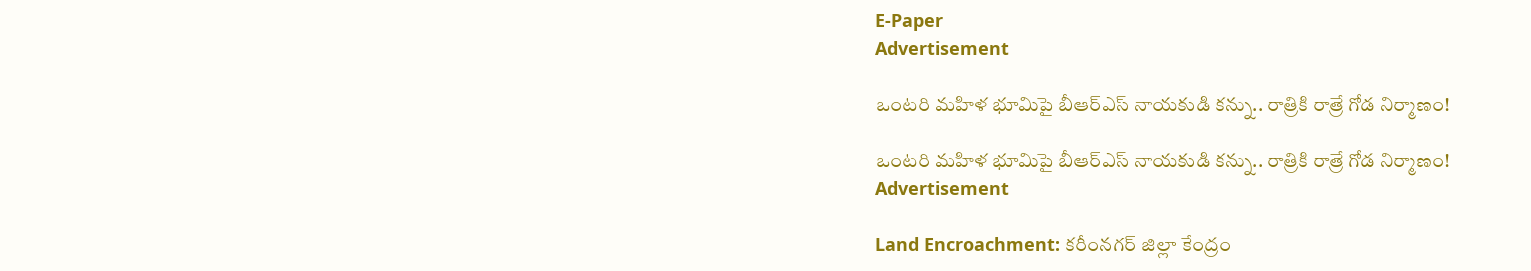E-Paper
Advertisement

ఒంటరి మహిళ భూమిపై బీఆర్ఎస్ నాయకుడి కన్ను.. రాత్రికి రాత్రే గోడ నిర్మాణం!

ఒంటరి మహిళ భూమిపై బీఆర్ఎస్ నాయకుడి కన్ను.. రాత్రికి రాత్రే గోడ నిర్మాణం!
Advertisement

Land Encroachment: కరీంనగర్ జిల్లా కేంద్రం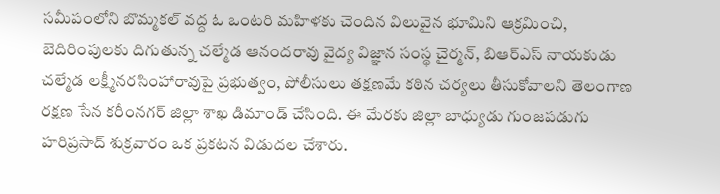సమీపంలోని బొమ్మకల్ వద్ద ఓ ఒంటరి మహిళకు చెందిన విలువైన భూమిని ఆక్రమించి, బెదిరింపులకు దిగుతున్న చల్మేడ ఆనందరావు వైద్య విజ్ఞాన సంస్థ చైర్మన్, బిఆర్‌ఎస్ నాయకుడు చల్మేడ లక్ష్మీనరసింహారావుపై ప్రభుత్వం, పోలీసులు తక్షణమే కఠిన చర్యలు తీసుకోవాలని తెలంగాణ రక్షణ సేన కరీంనగర్ జిల్లా శాఖ డిమాండ్ చేసింది. ఈ మేరకు జిల్లా బాధ్యుడు గుంజపడుగు హరిప్రసాద్ శుక్రవారం ఒక ప్రకటన విడుదల చేశారు.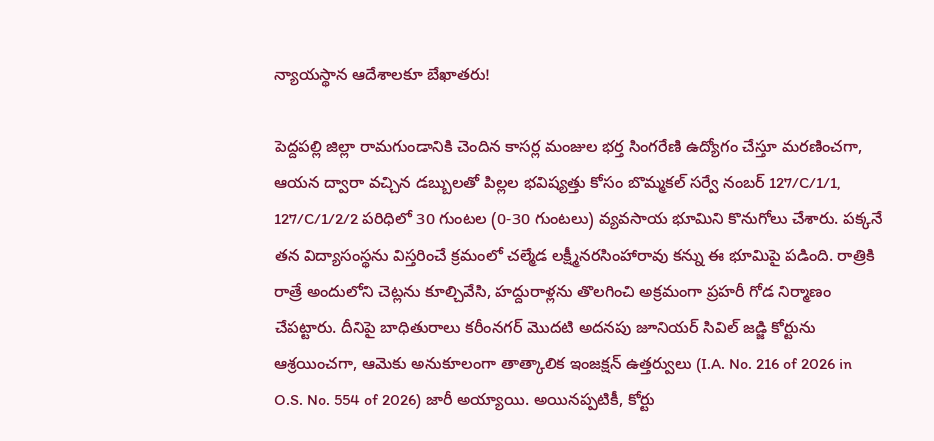న్యాయస్థాన ఆదేశాలకూ బేఖాతరు!

పెద్దపల్లి జిల్లా రామగుండానికి చెందిన కాసర్ల మంజుల భర్త సింగరేణి ఉద్యోగం చేస్తూ మరణించగా, ఆయన ద్వారా వచ్చిన డబ్బులతో పిల్లల భవిష్యత్తు కోసం బొమ్మకల్ సర్వే నంబర్ 127/C/1/1, 127/C/1/2/2 పరిధిలో 30 గుంటల (0-30 గుంటలు) వ్యవసాయ భూమిని కొనుగోలు చేశారు. పక్కనే తన విద్యాసంస్థను విస్తరించే క్రమంలో చల్మేడ లక్ష్మీనరసింహారావు కన్ను ఈ భూమిపై పడింది. రాత్రికి రాత్రే అందులోని చెట్లను కూల్చివేసి, హద్దురాళ్లను తొలగించి అక్రమంగా ప్రహరీ గోడ నిర్మాణం చేపట్టారు. దీనిపై బాధితురాలు కరీంనగర్ మొదటి అదనపు జూనియర్ సివిల్ జడ్జి కోర్టును ఆశ్రయించగా, ఆమెకు అనుకూలంగా తాత్కాలిక ఇంజక్షన్ ఉత్తర్వులు (I.A. No. 216 of 2026 in O.S. No. 554 of 2026) జారీ అయ్యాయి. అయినప్పటికీ, కోర్టు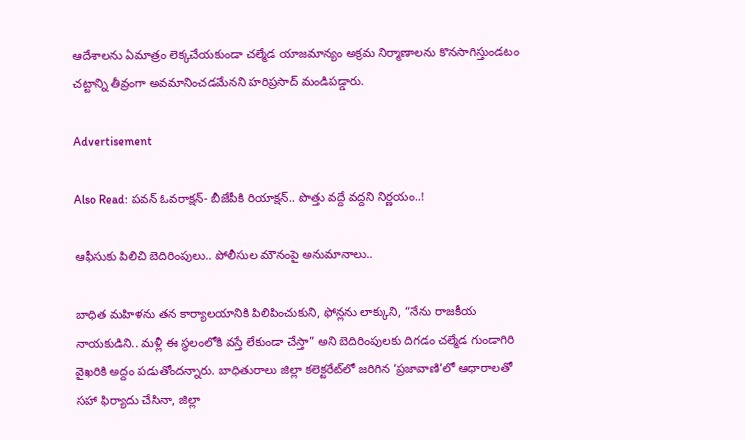ఆదేశాలను ఏమాత్రం లెక్కచేయకుండా చల్మేడ యాజమాన్యం అక్రమ నిర్మాణాలను కొనసాగిస్తుండటం చట్టాన్ని తీవ్రంగా అవమానించడమేనని హరిప్రసాద్ మండిపడ్డారు.

Advertisement

Also Read: ప‌వ‌న్ ఓవ‌రాక్ష‌న్‌- బీజేపీకి రియాక్ష‌న్‌.. పొత్తు వ‌ద్దే వ‌ద్ద‌ని నిర్ణ‌యం..!

ఆఫీసుకు పిలిచి బెదిరింపులు.. పోలీసుల మౌనంపై అనుమానాలు..

బాధిత మహిళను తన కార్యాలయానికి పిలిపించుకుని, ఫోన్లను లాక్కుని, “నేను రాజకీయ నాయకుడిని.. మళ్లీ ఈ స్థలంలోకి వస్తే లేకుండా చేస్తా” అని బెదిరింపులకు దిగడం చల్మేడ గుండాగిరి వైఖరికి అద్దం పడుతోందన్నారు. బాధితురాలు జిల్లా కలెక్టరేట్‌లో జరిగిన ‘ప్రజావాణి’లో ఆధారాలతో సహా ఫిర్యాదు చేసినా, జిల్లా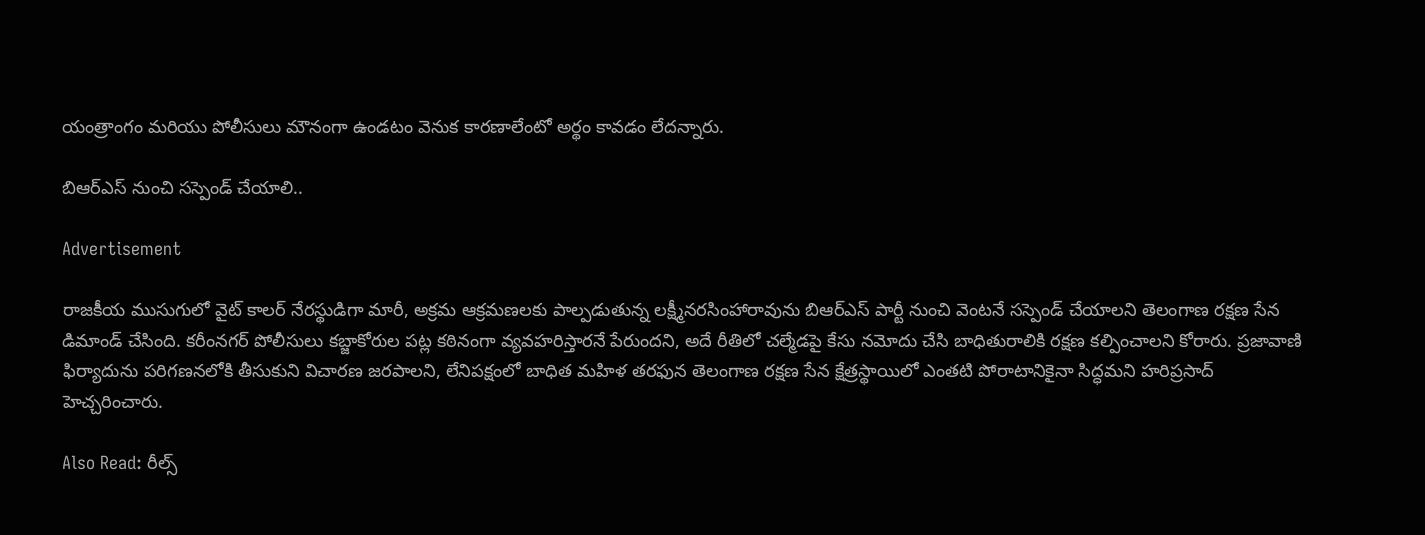యంత్రాంగం మరియు పోలీసులు మౌనంగా ఉండటం వెనుక కారణాలేంటో అర్థం కావడం లేదన్నారు.

బిఆర్‌ఎస్ నుంచి సస్పెండ్ చేయాలి..

Advertisement

రాజకీయ ముసుగులో వైట్ కాలర్ నేరస్థుడిగా మారీ, అక్రమ ఆక్రమణలకు పాల్పడుతున్న లక్ష్మీనరసింహారావును బిఆర్‌ఎస్ పార్టీ నుంచి వెంటనే సస్పెండ్ చేయాలని తెలంగాణ రక్షణ సేన డిమాండ్ చేసింది. కరీంనగర్ పోలీసులు కబ్జాకోరుల పట్ల కఠినంగా వ్యవహరిస్తారనే పేరుందని, అదే రీతిలో చల్మేడపై కేసు నమోదు చేసి బాధితురాలికి రక్షణ కల్పించాలని కోరారు. ప్రజావాణి ఫిర్యాదును పరిగణనలోకి తీసుకుని విచారణ జరపాలని, లేనిపక్షంలో బాధిత మహిళ తరఫున తెలంగాణ రక్షణ సేన క్షేత్రస్థాయిలో ఎంతటి పోరాటానికైనా సిద్ధమని హరిప్రసాద్ హెచ్చరించారు.

Also Read: రీల్స్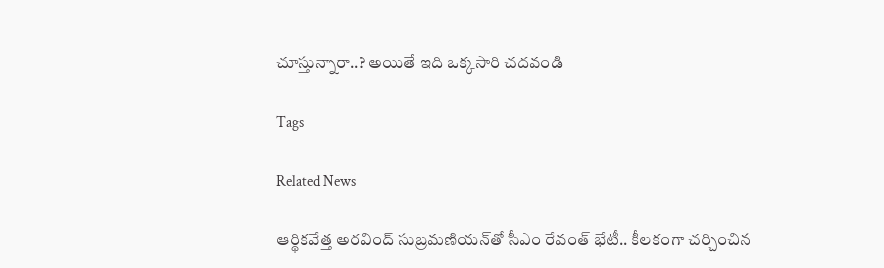చూస్తున్నారా..? అయితే ఇది ఒక్కసారి చదవండి

Tags

Related News

ఆర్థికవేత్త అరవింద్ సుబ్రమణియన్‌తో సీఎం రేవంత్ భేటీ.. కీలకంగా చర్చించిన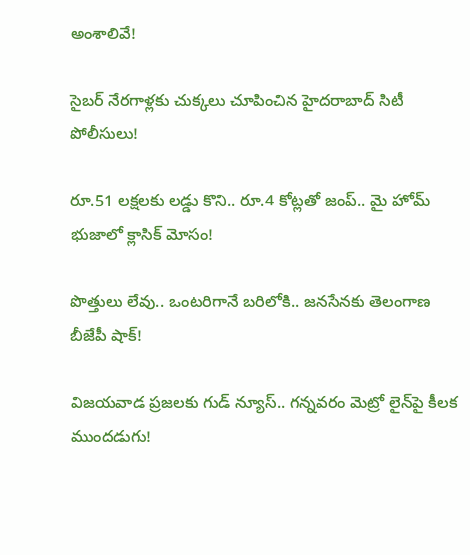అంశాలివే!

సైబర్ నేరగాళ్లకు చుక్కలు చూపించిన హైదరాబాద్ సిటీ పోలీసులు!

రూ.51 లక్షలకు లడ్డు కొని.. రూ.4 కోట్లతో జంప్.. మై హోమ్ భుజాలో క్లాసిక్ మోసం!

పొత్తులు లేవు.. ఒంటరిగానే బరిలోకి.. జనసేనకు తెలంగాణ బీజేపీ షాక్!

విజయవాడ ప్రజలకు గుడ్ న్యూస్.. గన్నవరం మెట్రో లైన్‌పై కీలక ముందడుగు!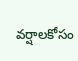వర్షాలకోసం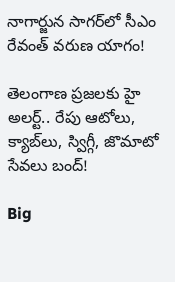నాగార్జున సాగ‌ర్‌లో సీఎం రేవంత్ వరుణ యాగం!

తెలంగాణ ప్రజలకు హై అలర్ట్.. రేపు ఆటోలు, క్యాబ్‌లు, స్విగ్గీ, జొమాటో సేవలు బంద్!

Big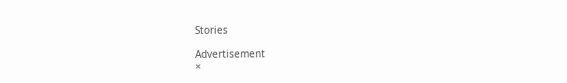Stories

Advertisement
×